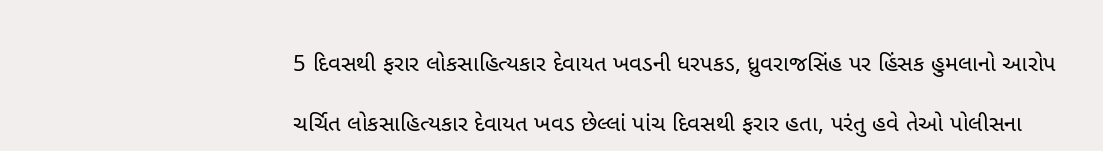5 દિવસથી ફરાર લોકસાહિત્યકાર દેવાયત ખવડની ધરપકડ, ધ્રુવરાજસિંહ પર હિંસક હુમલાનો આરોપ

ચર્ચિત લોકસાહિત્યકાર દેવાયત ખવડ છેલ્લાં પાંચ દિવસથી ફરાર હતા, પરંતુ હવે તેઓ પોલીસના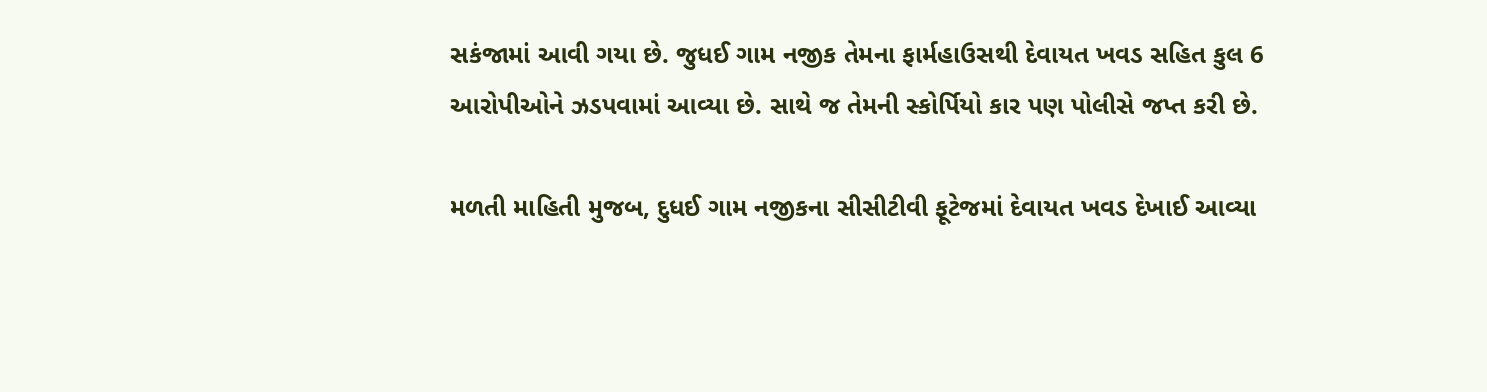સકંજામાં આવી ગયા છે. જુધઈ ગામ નજીક તેમના ફાર્મહાઉસથી દેવાયત ખવડ સહિત કુલ 6 આરોપીઓને ઝડપવામાં આવ્યા છે. સાથે જ તેમની સ્કોર્પિયો કાર પણ પોલીસે જપ્ત કરી છે.

મળતી માહિતી મુજબ, દુધઈ ગામ નજીકના સીસીટીવી ફૂટેજમાં દેવાયત ખવડ દેખાઈ આવ્યા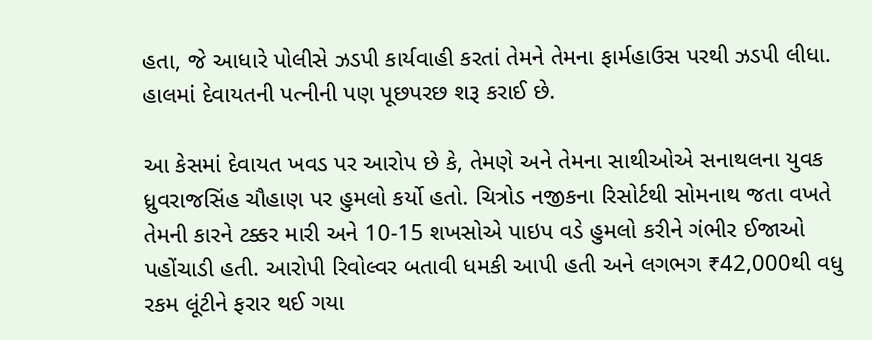હતા, જે આધારે પોલીસે ઝડપી કાર્યવાહી કરતાં તેમને તેમના ફાર્મહાઉસ પરથી ઝડપી લીધા. હાલમાં દેવાયતની પત્નીની પણ પૂછપરછ શરૂ કરાઈ છે.

આ કેસમાં દેવાયત ખવડ પર આરોપ છે કે, તેમણે અને તેમના સાથીઓએ સનાથલના યુવક ધ્રુવરાજસિંહ ચૌહાણ પર હુમલો કર્યો હતો. ચિત્રોડ નજીકના રિસોર્ટથી સોમનાથ જતા વખતે તેમની કારને ટક્કર મારી અને 10-15 શખસોએ પાઇપ વડે હુમલો કરીને ગંભીર ઈજાઓ પહોંચાડી હતી. આરોપી રિવોલ્વર બતાવી ધમકી આપી હતી અને લગભગ ₹42,000થી વધુ રકમ લૂંટીને ફરાર થઈ ગયા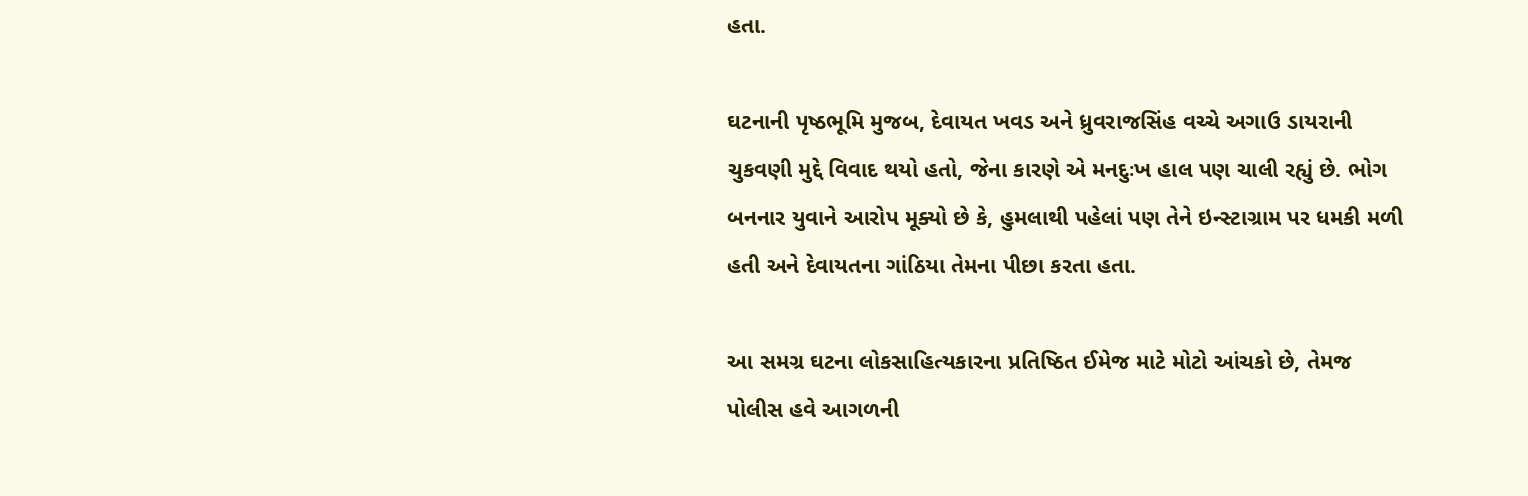હતા.

ઘટનાની પૃષ્ઠભૂમિ મુજબ, દેવાયત ખવડ અને ધ્રુવરાજસિંહ વચ્ચે અગાઉ ડાયરાની ચુકવણી મુદ્દે વિવાદ થયો હતો, જેના કારણે એ મનદુઃખ હાલ પણ ચાલી રહ્યું છે. ભોગ બનનાર યુવાને આરોપ મૂક્યો છે કે, હુમલાથી પહેલાં પણ તેને ઇન્સ્ટાગ્રામ પર ધમકી મળી હતી અને દેવાયતના ગાંઠિયા તેમના પીછા કરતા હતા.

આ સમગ્ર ઘટના લોકસાહિત્યકારના પ્રતિષ્ઠિત ઈમેજ માટે મોટો આંચકો છે, તેમજ પોલીસ હવે આગળની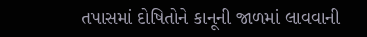તપાસમાં દોષિતોને કાનૂની જાળમાં લાવવાની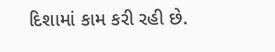દિશામાં કામ કરી રહી છે.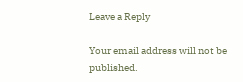Leave a Reply

Your email address will not be published.